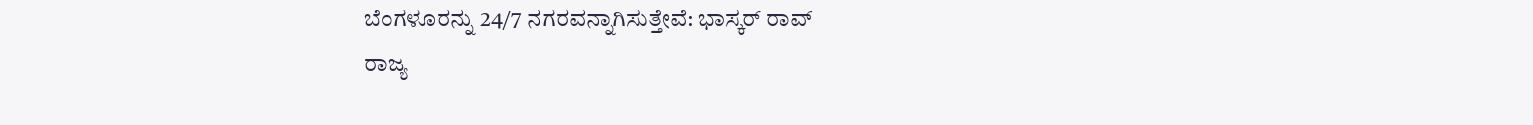ಬೆಂಗಳೂರನ್ನು 24/7 ನಗರವನ್ನಾಗಿಸುತ್ತೇವೆ: ಭಾಸ್ಕರ್ ರಾವ್
ರಾಜ್ಯ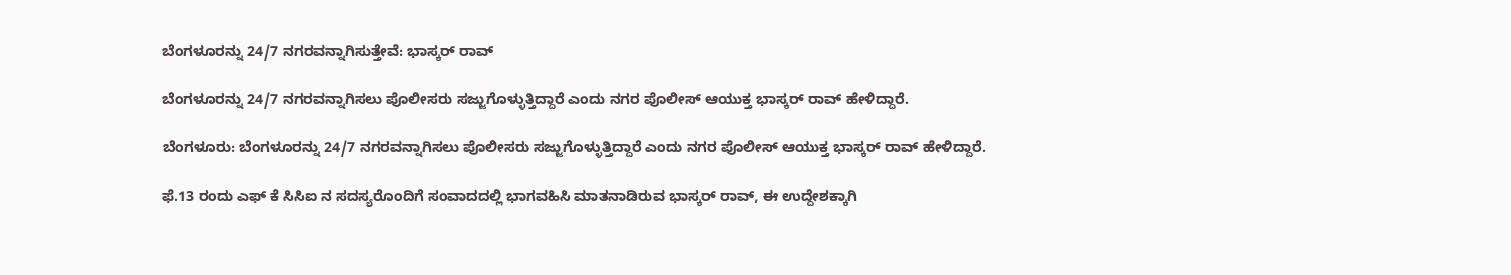ಬೆಂಗಳೂರನ್ನು 24/7 ನಗರವನ್ನಾಗಿಸುತ್ತೇವೆ: ಭಾಸ್ಕರ್ ರಾವ್

ಬೆಂಗಳೂರನ್ನು 24/7 ನಗರವನ್ನಾಗಿಸಲು ಪೊಲೀಸರು ಸಜ್ಜುಗೊಳ್ಳುತ್ತಿದ್ದಾರೆ ಎಂದು ನಗರ ಪೊಲೀಸ್ ಆಯುಕ್ತ ಭಾಸ್ಕರ್ ರಾವ್ ಹೇಳಿದ್ದಾರೆ.

ಬೆಂಗಳೂರು: ಬೆಂಗಳೂರನ್ನು 24/7 ನಗರವನ್ನಾಗಿಸಲು ಪೊಲೀಸರು ಸಜ್ಜುಗೊಳ್ಳುತ್ತಿದ್ದಾರೆ ಎಂದು ನಗರ ಪೊಲೀಸ್ ಆಯುಕ್ತ ಭಾಸ್ಕರ್ ರಾವ್ ಹೇಳಿದ್ದಾರೆ.

ಫೆ.13 ರಂದು ಎಫ್ ಕೆ ಸಿಸಿಐ ನ ಸದಸ್ಯರೊಂದಿಗೆ ಸಂವಾದದಲ್ಲಿ ಭಾಗವಹಿಸಿ ಮಾತನಾಡಿರುವ ಭಾಸ್ಕರ್ ರಾವ್, ಈ ಉದ್ದೇಶಕ್ಕಾಗಿ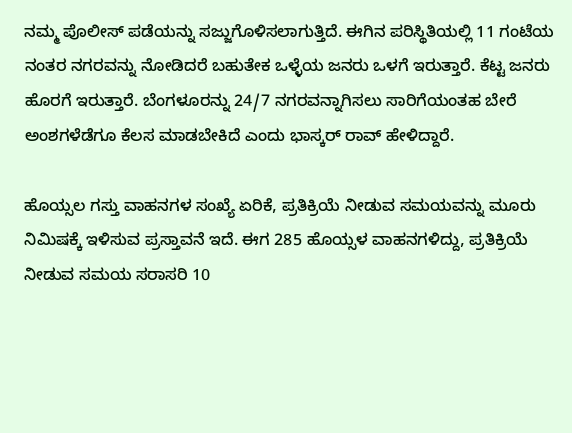ನಮ್ಮ ಪೊಲೀಸ್ ಪಡೆಯನ್ನು ಸಜ್ಜುಗೊಳಿಸಲಾಗುತ್ತಿದೆ. ಈಗಿನ ಪರಿಸ್ಥಿತಿಯಲ್ಲಿ 11 ಗಂಟೆಯ ನಂತರ ನಗರವನ್ನು ನೋಡಿದರೆ ಬಹುತೇಕ ಒಳ್ಳೆಯ ಜನರು ಒಳಗೆ ಇರುತ್ತಾರೆ. ಕೆಟ್ಟ ಜನರು ಹೊರಗೆ ಇರುತ್ತಾರೆ. ಬೆಂಗಳೂರನ್ನು 24/7 ನಗರವನ್ನಾಗಿಸಲು ಸಾರಿಗೆಯಂತಹ ಬೇರೆ ಅಂಶಗಳೆಡೆಗೂ ಕೆಲಸ ಮಾಡಬೇಕಿದೆ ಎಂದು ಭಾಸ್ಕರ್ ರಾವ್ ಹೇಳಿದ್ದಾರೆ.

ಹೊಯ್ಸಲ ಗಸ್ತು ವಾಹನಗಳ ಸಂಖ್ಯೆ ಏರಿಕೆ, ಪ್ರತಿಕ್ರಿಯೆ ನೀಡುವ ಸಮಯವನ್ನು ಮೂರು ನಿಮಿಷಕ್ಕೆ ಇಳಿಸುವ ಪ್ರಸ್ತಾವನೆ ಇದೆ. ಈಗ 285 ಹೊಯ್ಸಳ ವಾಹನಗಳಿದ್ದು, ಪ್ರತಿಕ್ರಿಯೆ ನೀಡುವ ಸಮಯ ಸರಾಸರಿ 10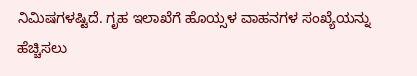ನಿಮಿಷಗಳಷ್ಟಿದೆ. ಗೃಹ ಇಲಾಖೆಗೆ ಹೊಯ್ಸಳ ವಾಹನಗಳ ಸಂಖ್ಯೆಯನ್ನು ಹೆಚ್ಚಿಸಲು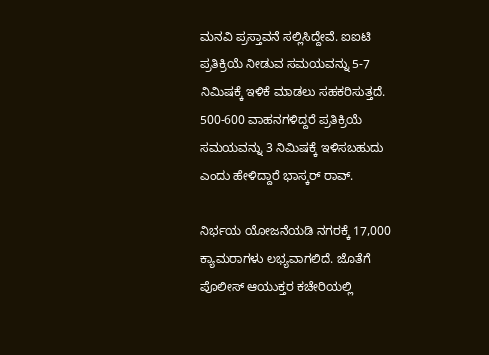ಮನವಿ ಪ್ರಸ್ತಾವನೆ ಸಲ್ಲಿಸಿದ್ದೇವೆ. ಐಐಟಿ ಪ್ರತಿಕ್ರಿಯೆ ನೀಡುವ ಸಮಯವನ್ನು 5-7 ನಿಮಿಷಕ್ಕೆ ಇಳಿಕೆ ಮಾಡಲು ಸಹಕರಿಸುತ್ತದೆ. 500-600 ವಾಹನಗಳಿದ್ದರೆ ಪ್ರತಿಕ್ರಿಯೆ ಸಮಯವನ್ನು 3 ನಿಮಿಷಕ್ಕೆ ಇಳಿಸಬಹುದು ಎಂದು ಹೇಳಿದ್ದಾರೆ ಭಾಸ್ಕರ್ ರಾವ್.

ನಿರ್ಭಯ ಯೋಜನೆಯಡಿ ನಗರಕ್ಕೆ 17,000 ಕ್ಯಾಮರಾಗಳು ಲಭ್ಯವಾಗಲಿದೆ. ಜೊತೆಗೆ ಪೊಲೀಸ್ ಆಯುಕ್ತರ ಕಚೇರಿಯಲ್ಲಿ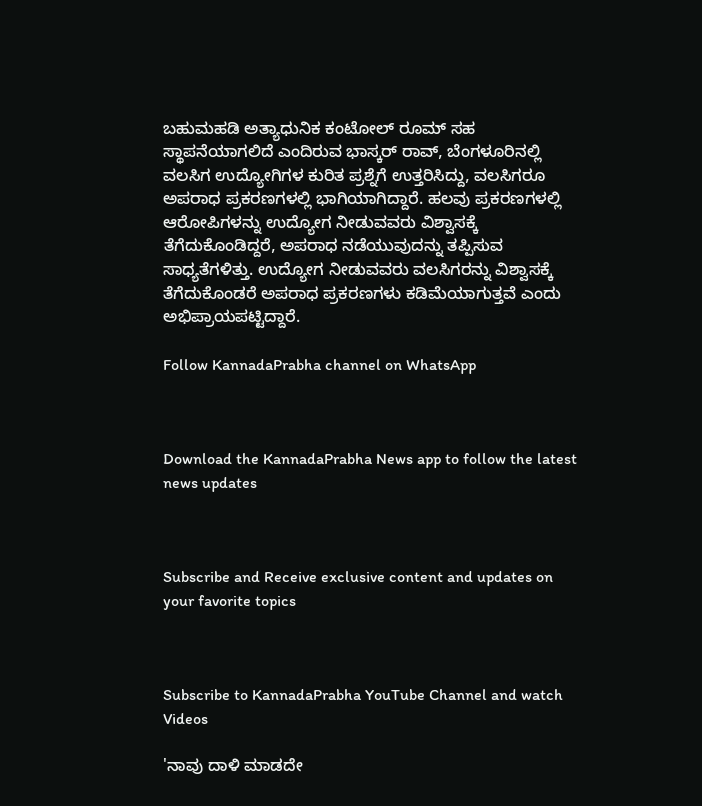ಬಹುಮಹಡಿ ಅತ್ಯಾಧುನಿಕ ಕಂಟೋಲ್ ರೂಮ್ ಸಹ ಸ್ಥಾಪನೆಯಾಗಲಿದೆ ಎಂದಿರುವ ಭಾಸ್ಕರ್ ರಾವ್, ಬೆಂಗಳೂರಿನಲ್ಲಿ ವಲಸಿಗ ಉದ್ಯೋಗಿಗಳ ಕುರಿತ ಪ್ರಶ್ನೆಗೆ ಉತ್ತರಿಸಿದ್ದು, ವಲಸಿಗರೂ ಅಪರಾಧ ಪ್ರಕರಣಗಳಲ್ಲಿ ಭಾಗಿಯಾಗಿದ್ದಾರೆ. ಹಲವು ಪ್ರಕರಣಗಳಲ್ಲಿ ಆರೋಪಿಗಳನ್ನು ಉದ್ಯೋಗ ನೀಡುವವರು ವಿಶ್ವಾಸಕ್ಕೆ ತೆಗೆದುಕೊಂಡಿದ್ದರೆ, ಅಪರಾಧ ನಡೆಯುವುದನ್ನು ತಪ್ಪಿಸುವ ಸಾಧ್ಯತೆಗಳಿತ್ತು. ಉದ್ಯೋಗ ನೀಡುವವರು ವಲಸಿಗರನ್ನು ವಿಶ್ವಾಸಕ್ಕೆ ತೆಗೆದುಕೊಂಡರೆ ಅಪರಾಧ ಪ್ರಕರಣಗಳು ಕಡಿಮೆಯಾಗುತ್ತವೆ ಎಂದು ಅಭಿಪ್ರಾಯಪಟ್ಟಿದ್ದಾರೆ.

Follow KannadaPrabha channel on WhatsApp



Download the KannadaPrabha News app to follow the latest news updates



Subscribe and Receive exclusive content and updates on your favorite topics



Subscribe to KannadaPrabha YouTube Channel and watch Videos

'ನಾವು ದಾಳಿ ಮಾಡದೇ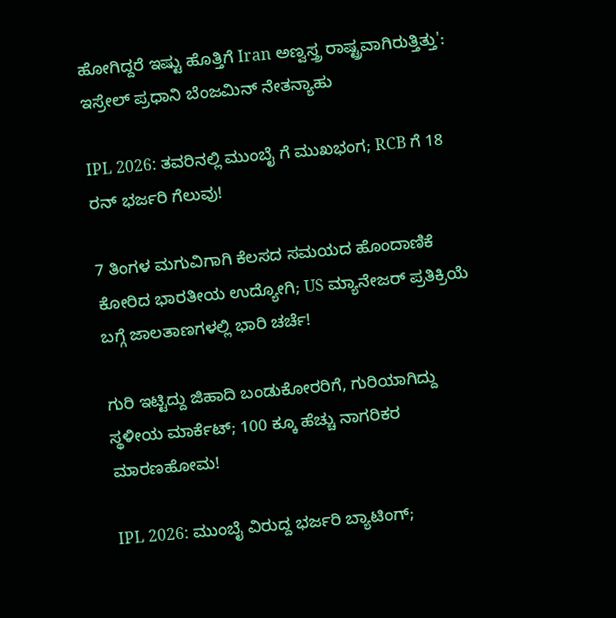ಹೋಗಿದ್ದರೆ ಇಷ್ಟು ಹೊತ್ತಿಗೆ Iran ಅಣ್ವಸ್ತ್ರ ರಾಷ್ಟ್ರವಾಗಿರುತ್ತಿತ್ತು': ಇಸ್ರೇಲ್ ಪ್ರಧಾನಿ ಬೆಂಜಮಿನ್ ನೇತನ್ಯಾಹು

IPL 2026: ತವರಿನಲ್ಲಿ ಮುಂಬೈ ಗೆ ಮುಖಭಂಗ; RCB ಗೆ 18 ರನ್ ಭರ್ಜರಿ ಗೆಲುವು!

7 ತಿಂಗಳ ಮಗುವಿಗಾಗಿ ಕೆಲಸದ ಸಮಯದ ಹೊಂದಾಣಿಕೆ ಕೋರಿದ ಭಾರತೀಯ ಉದ್ಯೋಗಿ; US ಮ್ಯಾನೇಜರ್ ಪ್ರತಿಕ್ರಿಯೆ ಬಗ್ಗೆ ಜಾಲತಾಣಗಳಲ್ಲಿ ಭಾರಿ ಚರ್ಚೆ!

ಗುರಿ ಇಟ್ಟಿದ್ದು ಜಿಹಾದಿ ಬಂಡುಕೋರರಿಗೆ, ಗುರಿಯಾಗಿದ್ದು ಸ್ಥಳೀಯ ಮಾರ್ಕೆಟ್; 100 ಕ್ಕೂ ಹೆಚ್ಚು ನಾಗರಿಕರ ಮಾರಣಹೋಮ!

IPL 2026: ಮುಂಬೈ ವಿರುದ್ದ ಭರ್ಜರಿ ಬ್ಯಾಟಿಂಗ್;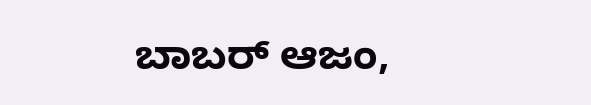ಬಾಬರ್ ಆಜಂ,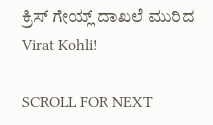ಕ್ರಿಸ್ ಗೇಯ್ಲ್ ದಾಖಲೆ ಮುರಿದ Virat Kohli!

SCROLL FOR NEXT